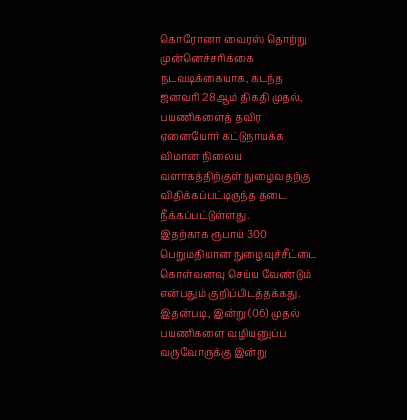கொரோனா வைரஸ் தொற்று முன்னெச்சரிக்கை நடவடிக்கையாக, கடந்த ஜனவரி 28ஆம் திகதி முதல், பயணிகளைத் தவிர ஏனையோர் கட்டுநாயக்க விமான நிலைய வளாகத்திற்குள் நுழைவதற்கு விதிக்கப்பட்டிருந்த தடை நீக்கப்பட்டுள்ளது.
இதற்காக ரூபாய் 300 பெறுமதியான நுழைவுச்சீட்டை கொள்வனவு செய்ய வேண்டும் என்பதும் குறிப்பிடத்தக்கது.
இதன்படி, இன்று (06) முதல் பயணிகளை வழியனுப்ப வருவோருக்கு இன்று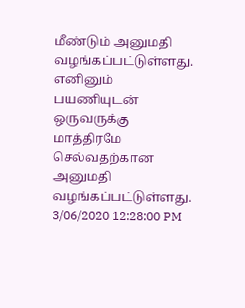மீண்டும் அனுமதி வழங்கப்பட்டுள்ளது. எனினும் பயணியுடன் ஒருவருக்கு மாத்திரமே செல்வதற்கான அனுமதி வழங்கப்பட்டுள்ளது.
3/06/2020 12:28:00 PM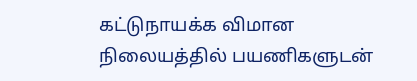கட்டுநாயக்க விமான நிலையத்தில் பயணிகளுடன்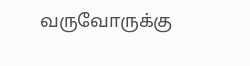வருவோருக்கு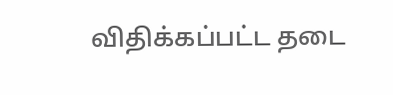விதிக்கப்பட்ட தடை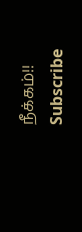நீக்கம்!!
Subscribe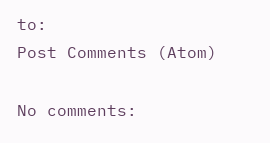to:
Post Comments (Atom)

No comments: